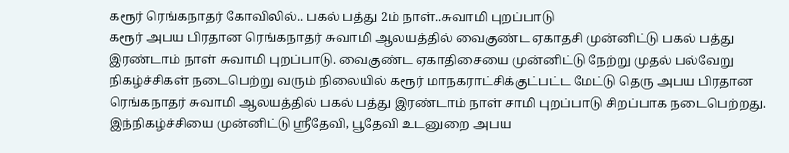கரூர் ரெங்கநாதர் கோவிலில்.. பகல் பத்து 2ம் நாள்..சுவாமி புறப்பாடு
கரூர் அபய பிரதான ரெங்கநாதர் சுவாமி ஆலயத்தில் வைகுண்ட ஏகாதசி முன்னிட்டு பகல் பத்து இரண்டாம் நாள் சுவாமி புறப்பாடு. வைகுண்ட ஏகாதிசையை முன்னிட்டு நேற்று முதல் பல்வேறு நிகழ்ச்சிகள் நடைபெற்று வரும் நிலையில் கரூர் மாநகராட்சிக்குட்பட்ட மேட்டு தெரு அபய பிரதான ரெங்கநாதர் சுவாமி ஆலயத்தில் பகல் பத்து இரண்டாம் நாள் சாமி புறப்பாடு சிறப்பாக நடைபெற்றது. இந்நிகழ்ச்சியை முன்னிட்டு ஸ்ரீதேவி, பூதேவி உடனுறை அபய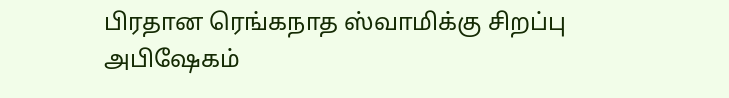பிரதான ரெங்கநாத ஸ்வாமிக்கு சிறப்பு அபிஷேகம்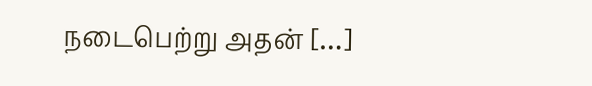நடைபெற்று அதன் […]